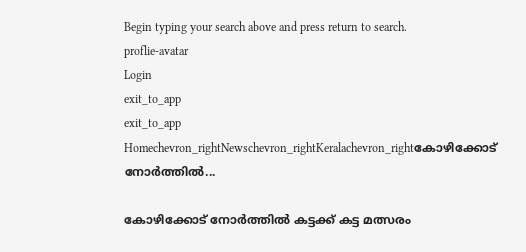Begin typing your search above and press return to search.
proflie-avatar
Login
exit_to_app
exit_to_app
Homechevron_rightNewschevron_rightKeralachevron_rightകോഴിക്കോട് നോർത്തിൽ...

കോഴിക്കോട് നോർത്തിൽ കട്ടക്ക് കട്ട മത്സരം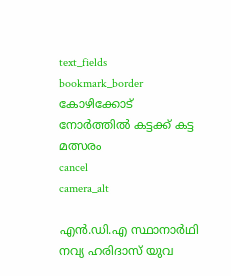text_fields
bookmark_border
കോഴിക്കോട് നോർത്തിൽ കട്ടക്ക് കട്ട മത്സരം
cancel
camera_alt

എൻ.ഡി.എ സ്ഥാനാർഥി നവ്യ ഹരിദാസ് യുവ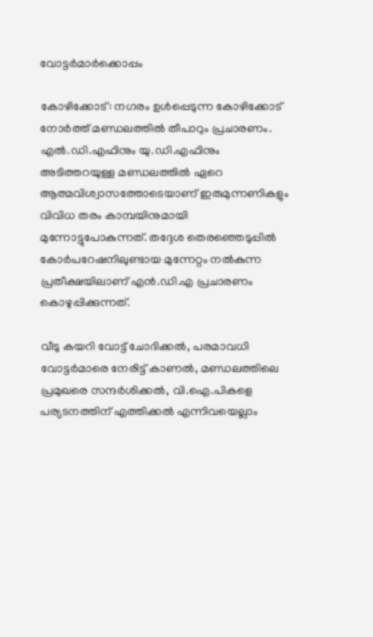വോട്ടർമാർക്കൊപ്പം

കോഴിക്കോട്: നഗരം ഉൾപ്പെടുന്ന കോഴിക്കോട് നോർത്ത് മണ്ഡലത്തിൽ തീപാറും പ്രചാരണം. എൽ.ഡി.എഫിനും യു.ഡി.എഫിനും അടിത്തറയുള്ള മണ്ഡലത്തിൽ ഏറെ ആത്മവിശ്വാസത്തോടെയാണ് ഇരുമുന്നണികളും വിവിധ തരം കാമ്പയിനുമായി മുന്നോട്ടുപോകുന്നത്. തദ്ദേശ തെരഞ്ഞെടുപ്പിൽ കോര്‍പറേഷനിലുണ്ടായ മുന്നേറ്റം നൽകുന്ന പ്രതീക്ഷയിലാണ് എൻ.ഡി.എ പ്രചാരണം കൊഴുപ്പിക്കുന്നത്.

വീടു കയറി വോട്ട് ചോദിക്കൽ, പരമാവധി വോട്ടർമാരെ നേരിട്ട് കാണൽ, മണ്ഡലത്തിലെ പ്രമുഖരെ സന്ദർശിക്കൽ, വി.ഐ.പികളെ പര്യടനത്തിന് എത്തിക്കൽ എന്നിവയെല്ലാം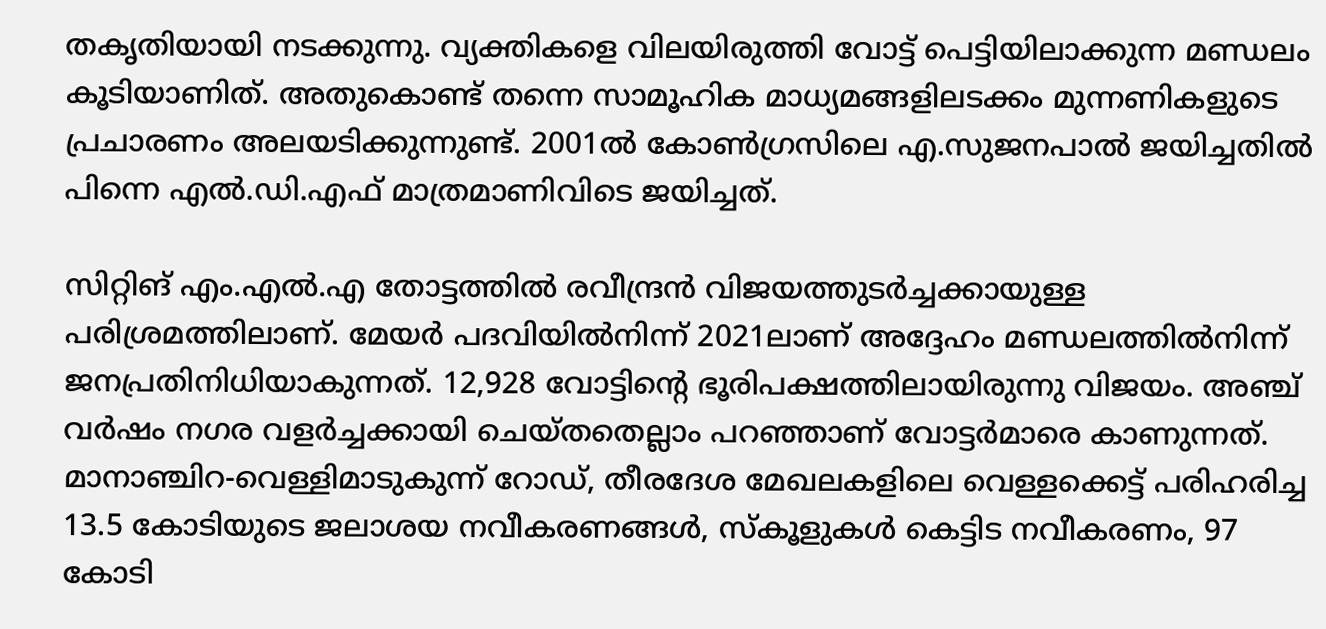തകൃതിയായി നടക്കുന്നു. വ്യക്തികളെ വിലയിരുത്തി വോട്ട് പെട്ടിയിലാക്കുന്ന മണ്ഡലം കൂടിയാണിത്. അതുകൊണ്ട് തന്നെ സാമൂഹിക മാധ്യമങ്ങളിലടക്കം മുന്നണികളുടെ പ്രചാരണം അലയടിക്കുന്നുണ്ട്. 2001ൽ കോൺഗ്രസിലെ എ.സുജനപാൽ ജയിച്ചതിൽ പിന്നെ എൽ.ഡി.എഫ് മാത്രമാണിവിടെ ജയിച്ചത്.

സിറ്റിങ് എം.എൽ.എ തോട്ടത്തിൽ രവീന്ദ്രൻ വിജയത്തുടർച്ചക്കായുള്ള പരിശ്രമത്തിലാണ്. മേയർ പദവിയിൽനിന്ന്‌ 2021ലാണ് അദ്ദേഹം മണ്ഡലത്തിൽനിന്ന് ജനപ്രതിനിധിയാകുന്നത്‌. 12,928 വോട്ടിന്റെ ഭൂരിപക്ഷത്തിലായിരുന്നു വിജയം. അഞ്ച് വർഷം നഗര വളർച്ചക്കായി ചെയ്തതെല്ലാം പറഞ്ഞാണ് വോട്ടർമാരെ കാണുന്നത്. മാനാഞ്ചിറ-വെള്ളിമാടുകുന്ന് റോഡ്, തീരദേശ മേഖലകളിലെ വെള്ളക്കെട്ട്‌ പരിഹരിച്ച 13.5 കോടിയുടെ ജലാശയ നവീകരണങ്ങൾ, സ്കൂളുകൾ കെട്ടിട നവീകരണം, 97 കോടി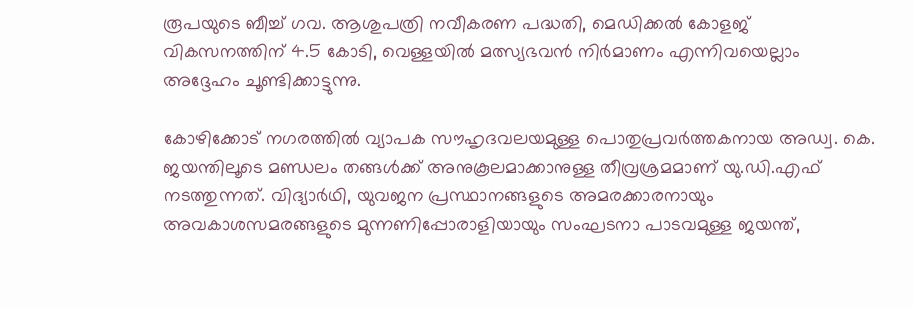രൂപയുടെ ബീച്ച് ഗവ. ആശുപത്രി നവീകരണ പദ്ധതി, മെഡിക്കൽ കോളജ് വികസനത്തിന് 4.5 കോടി, വെള്ളയിൽ മത്സ്യഭവൻ നിർമാണം എന്നിവയെല്ലാം അദ്ദേഹം ചൂണ്ടിക്കാട്ടുന്നു.

കോഴിക്കോട് നഗരത്തില്‍ വ്യാപക സൗഹൃദവലയമുള്ള പൊതുപ്രവര്‍ത്തകനായ അഡ്വ. കെ. ജയന്തിലൂടെ മണ്ഡലം തങ്ങൾക്ക് അനുകൂലമാക്കാനുള്ള തീവ്രശ്രമമാണ് യു.ഡി.എഫ് നടത്തുന്നത്. വിദ്യാർഥി, യുവജന പ്രസ്ഥാനങ്ങളുടെ അമരക്കാരനായും അവകാശസമരങ്ങളുടെ മുന്നണിപ്പോരാളിയായും സംഘടനാ പാടവമുള്ള ജയന്ത്,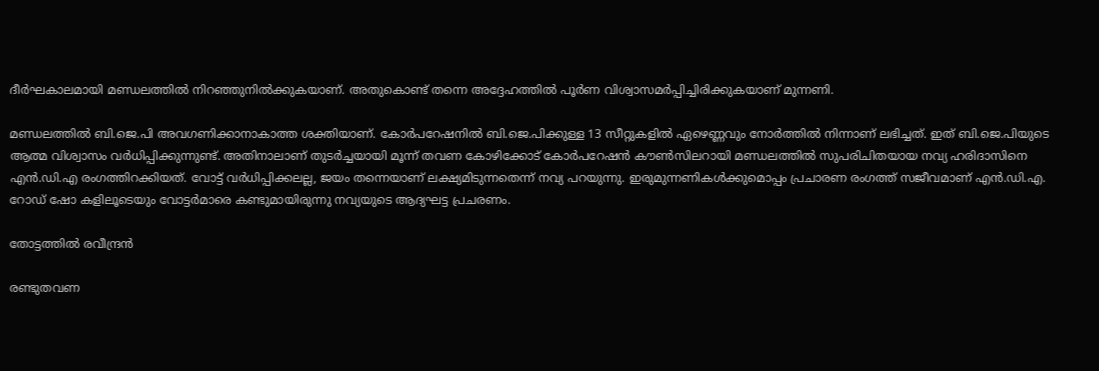ദീര്‍ഘകാലമായി മണ്ഡലത്തിൽ നിറഞ്ഞുനിൽക്കുകയാണ്. അതുകൊണ്ട് തന്നെ അദ്ദേഹത്തിൽ പൂർണ വിശ്വാസമർപ്പിച്ചിരിക്കുകയാണ് മുന്നണി.

മണ്ഡലത്തിൽ ബി.ജെ.പി അവഗണിക്കാനാകാത്ത ശക്തിയാണ്. കോര്‍പറേഷനില്‍ ബി.ജെ.പിക്കുള്ള 13 സീറ്റുകളില്‍ ഏഴെണ്ണവും നോര്‍ത്തില്‍ നിന്നാണ് ലഭിച്ചത്. ഇത് ബി.ജെ.പിയുടെ ആത്മ വിശ്വാസം വര്‍ധിപ്പിക്കുന്നുണ്ട്. അതിനാലാണ് തുടര്‍ച്ചയായി മൂന്ന് തവണ കോഴിക്കോട് കോര്‍പറേഷന്‍ കൗണ്‍സിലറായി മണ്ഡലത്തിൽ സുപരിചിതയായ നവ്യ ഹരിദാസിനെ എൻ.ഡി.എ രംഗത്തിറക്കിയത്. വോട്ട് വര്‍ധിപ്പിക്കലല്ല, ജയം തന്നെയാണ് ലക്ഷ്യമിടുന്നതെന്ന് നവ്യ പറയുന്നു. ഇരുമുന്നണികൾക്കുമൊപ്പം പ്രചാരണ രംഗത്ത് സജീവമാണ് എൻ.ഡി.എ. റോഡ് ഷോ കളിലൂടെയും വോട്ടര്‍മാരെ കണ്ടുമായിരുന്നു നവ്യയുടെ ആദ്യഘട്ട പ്രചരണം.

തോട്ടത്തിൽ രവീന്ദ്രൻ

രണ്ടുതവണ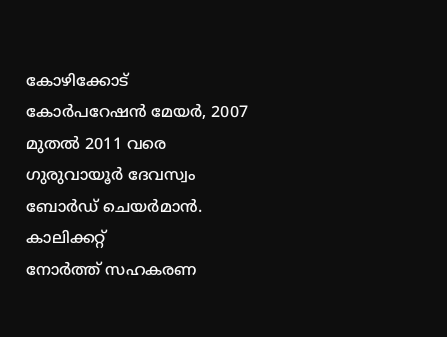കോഴിക്കോട് കോർപറേഷൻ മേയർ, 2007 മുതൽ 2011 വരെ ഗുരുവായൂർ ദേവസ്വം ബോർഡ് ചെയർമാൻ. കാലിക്കറ്റ്‌ നോർത്ത് ‌സഹകരണ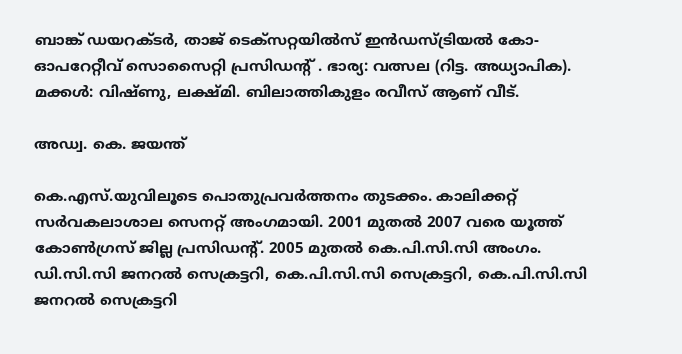ബാങ്ക്‌ ഡയറക്ടർ, താജ്‌ ടെക്‌സറ്റയിൽസ്‌‌ ഇൻഡസ്‌ട്രിയൽ കോ- ഓപറേറ്റീവ്‌ സൊസൈറ്റി ‌പ്രസിഡന്റ്‌ . ഭാര്യ: വത്സല (റിട്ട. അധ്യാപിക). മക്കൾ: വിഷ്ണു, ലക്ഷ്മി. ബിലാത്തികുളം രവീസ് ആണ് വീട്.

അഡ്വ. കെ. ജയന്ത്

കെ.എസ്‌.യുവിലൂടെ പൊതുപ്രവർത്തനം തുടക്കം. കാലിക്കറ്റ് സര്‍വകലാശാല സെനറ്റ് അംഗമായി. 2001 മുതല്‍ 2007 വരെ യൂത്ത് കോണ്‍ഗ്രസ് ജില്ല പ്രസിഡന്റ്. 2005 മുതല്‍ കെ.പി.സി.സി അംഗം. ഡി.സി.സി ജനറല്‍ സെക്രട്ടറി, കെ.പി.സി.സി സെക്രട്ടറി, കെ.പി.സി.സി ജനറല്‍ സെക്രട്ടറി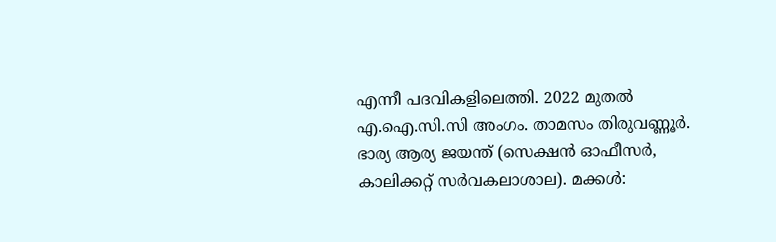എന്നീ പദവികളിലെത്തി. 2022 മുതല്‍ എ.ഐ.സി.സി അംഗം. താമസം തിരുവണ്ണൂര്‍. ഭാര്യ ആര്യ ജയന്ത് (സെക്ഷന്‍ ഓഫീസർ, കാലിക്കറ്റ് സര്‍വകലാശാല). മക്കൾ: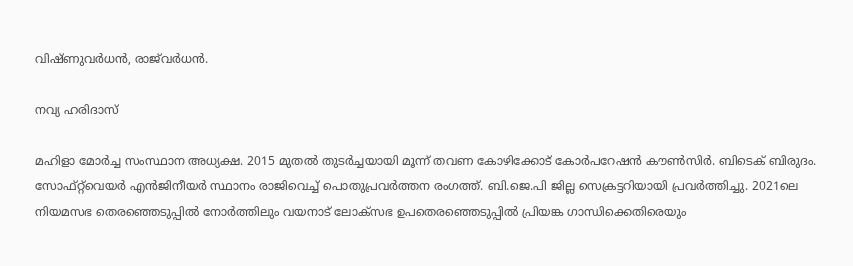വിഷ്ണുവര്‍ധന്‍, രാജ്‌വർധൻ.

നവ്യ ഹരിദാസ്

മഹിളാ മോർച്ച സംസ്ഥാന അധ്യക്ഷ. 2015 മുതല്‍ തുടര്‍ച്ചയായി മൂന്ന് തവണ കോഴിക്കോട് കോര്‍പറേഷന്‍ കൗണ്‍സിർ. ബിടെക് ബിരുദം. സോഫ്റ്റ്‌വെയര്‍ എന്‍ജിനീയര്‍ സ്ഥാനം രാജിവെച്ച് പൊതുപ്രവര്‍ത്തന രംഗത്ത്. ബി.ജെ.പി ജില്ല സെക്രട്ടറിയായി പ്രവര്‍ത്തിച്ചു. 2021ലെ നിയമസഭ തെരഞ്ഞെടുപ്പില്‍ നോര്‍ത്തിലും വയനാട് ലോക്സഭ ഉപതെരഞ്ഞെടുപ്പില്‍ പ്രിയങ്ക ഗാന്ധിക്കെതിരെയും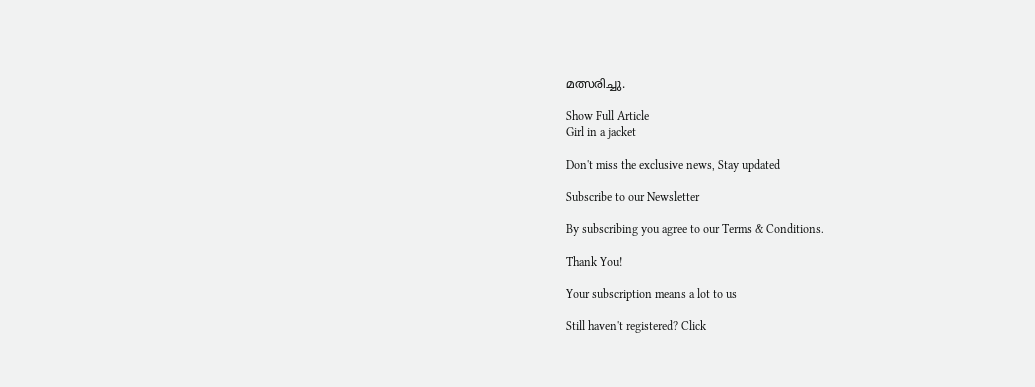മത്സരിച്ചു.

Show Full Article
Girl in a jacket

Don't miss the exclusive news, Stay updated

Subscribe to our Newsletter

By subscribing you agree to our Terms & Conditions.

Thank You!

Your subscription means a lot to us

Still haven't registered? Click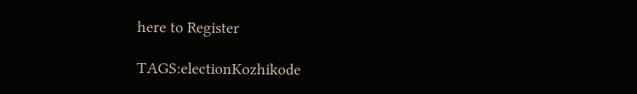here to Register

TAGS:electionKozhikode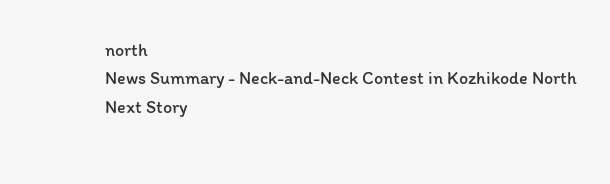north
News Summary - Neck-and-Neck Contest in Kozhikode North
Next Story